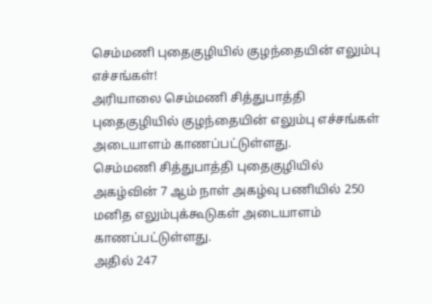செம்மணி புதைகுழியில் குழந்தையின் எலும்பு எச்சங்கள்!
அரியாலை செம்மணி சித்துபாத்தி புதைகுழியில் குழந்தையின் எலும்பு எச்சங்கள் அடையாளம் காணப்பட்டுள்ளது.
செம்மணி சித்துபாத்தி புதைகுழியில் அகழ்வின் 7 ஆம் நாள் அகழ்வு பணியில் 250 மனித எலும்புக்கூடுகள் அடையாளம் காணப்பட்டுள்ளது.
அதில் 247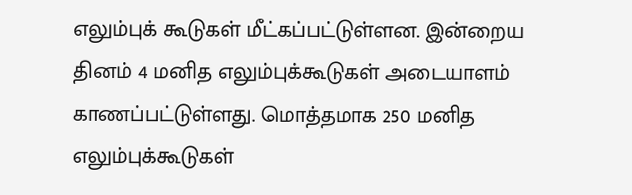எலும்புக் கூடுகள் மீட்கப்பட்டுள்ளன. இன்றைய தினம் 4 மனித எலும்புக்கூடுகள் அடையாளம் காணப்பட்டுள்ளது. மொத்தமாக 250 மனித எலும்புக்கூடுகள்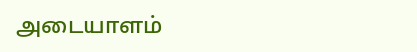அடையாளம்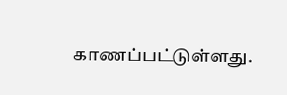காணப்பட்டுள்ளது.